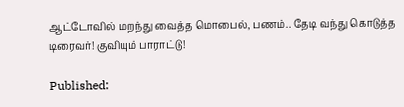ஆட்டோவில் மறந்து வைத்த மொபைல், பணம்.. தேடி வந்து கொடுத்த டிரைவர்! குவியும் பாராட்டு!

Published: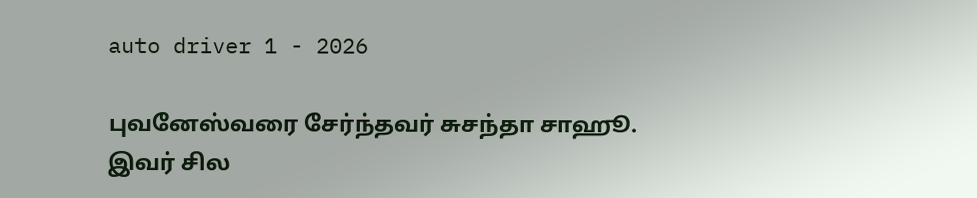auto driver 1 - 2026

புவனேஸ்வரை சேர்ந்தவர் சுசந்தா சாஹூ. இவர் சில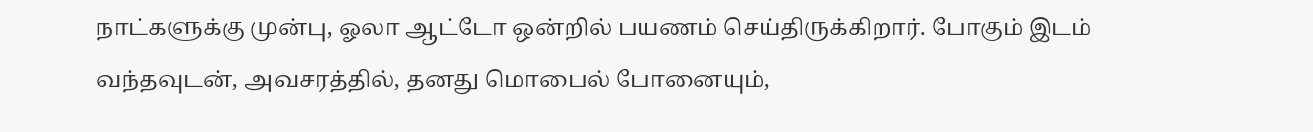நாட்களுக்கு முன்பு, ஓலா ஆட்டோ ஒன்றில் பயணம் செய்திருக்கிறார். போகும் இடம் வந்தவுடன், அவசரத்தில், தனது மொபைல் போனையும்,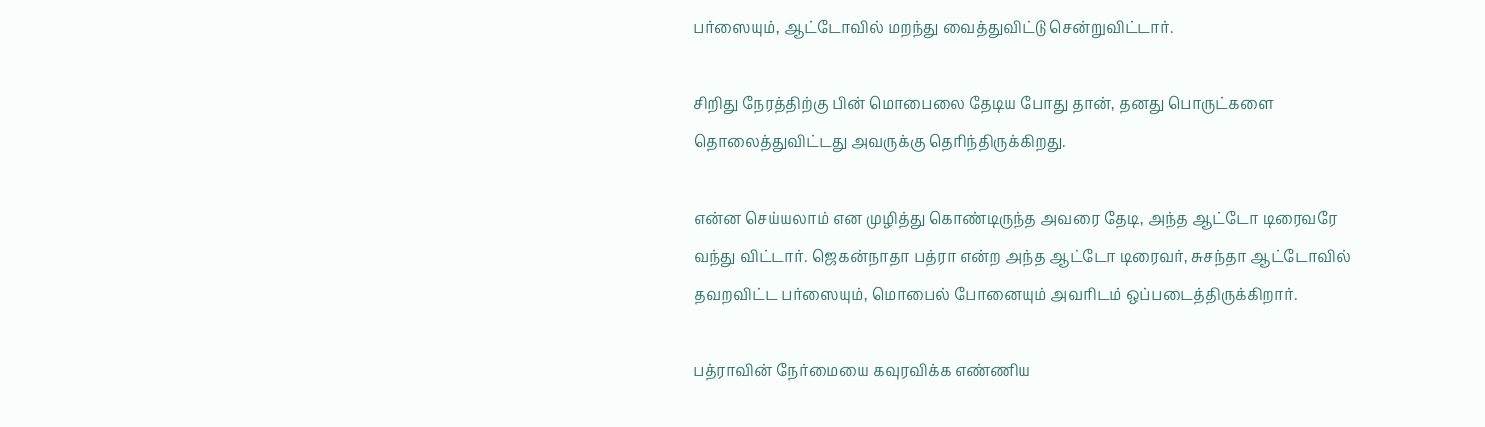பர்ஸையும், ஆட்டோவில் மறந்து வைத்துவிட்டு சென்றுவிட்டார்.

சிறிது நேரத்திற்கு பின் மொபைலை தேடிய போது தான், தனது பொருட்களை தொலைத்துவிட்டது அவருக்கு தெரிந்திருக்கிறது.

என்ன செய்யலாம் என முழித்து கொண்டிருந்த அவரை தேடி, அந்த ஆட்டோ டிரைவரே வந்து விட்டார். ஜெகன்நாதா பத்ரா என்ற அந்த ஆட்டோ டிரைவர், சுசந்தா ஆட்டோவில் தவறவிட்ட பர்ஸையும், மொபைல் போனையும் அவரிடம் ஒப்படைத்திருக்கிறார்.

பத்ராவின் நேர்மையை கவுரவிக்க எண்ணிய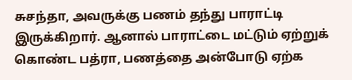சுசந்தா, அவருக்கு பணம் தந்து பாராட்டி இருக்கிறார். ஆனால் பாராட்டை மட்டும் ஏற்றுக் கொண்ட பத்ரா, பணத்தை அன்போடு ஏற்க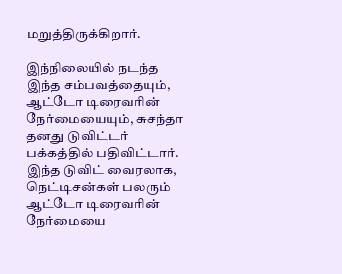மறுத்திருக்கிறார்.

இந்நிலையில் நடந்த இந்த சம்பவத்தையும், ஆட்டோ டிரைவரின் நேர்மையையும், சுசந்தா தனது டுவிட்டர் பக்கத்தில் பதிவிட்டார். இந்த டுவிட் வைரலாக, நெட்டிசன்கள் பலரும் ஆட்டோ டிரைவரின் நேர்மையை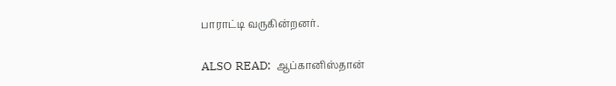பாராட்டி வருகின்றனர்.

ALSO READ:  ஆப்கானிஸ்தான்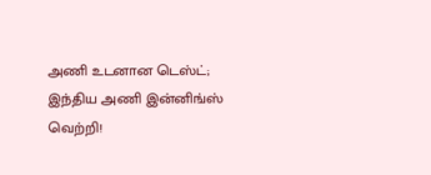அணி உடனான டெஸ்ட்; இந்திய அணி இன்னிங்ஸ் வெற்றி!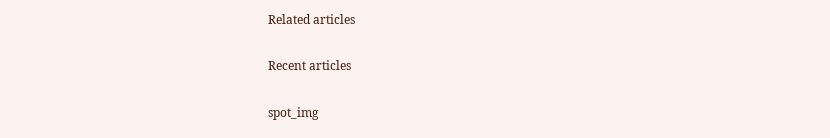Related articles

Recent articles

spot_img